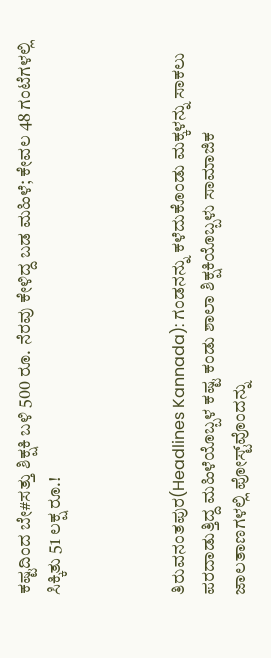ಕಷ್ಟದಿಂದ ಬೇ#ಸತ್ತು ಶಿಕ್ಷಕಿ ಬಳಿ 500 ರೂ. ನೆರವು ಕೇಳಿದ್ದ ಬಡ ಮಹಿಳೆ; ಕೇವಲ 48 ಗಂಟೆಗಳಲ್ಲಿ ಸಿಕ್ಕಿತು 51 ಲಕ್ಷ ರೂ.!



ತಿರುವನಂತಪುರ(Headlines Kannada): ಗಂಡನನ್ನು ಕಳೆದುಕೊಂಡು ಮಕ್ಕಳನ್ನು ಸಾಕಲು ಪರದಾಡುತ್ತಿದ್ದ ಮಹಿಳೆಯೊಬ್ಬಳ ಕಷ್ಟ ಕಂಡು ಶಾಲಾ ಶಿಕ್ಷಕಿಯೊಬ್ಬಳು ಸಾಮಾಜಿಕ ಜಾಲತಾಣಗಳಲ್ಲಿ ಪೋಸ್ಟ್‌ವೊಂದನ್ನು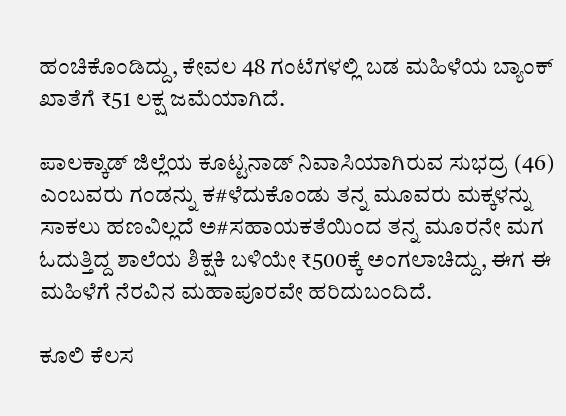ಹಂಚಿಕೊಂಡಿದ್ದು, ಕೇವಲ 48 ಗಂಟೆಗಳಲ್ಲಿ ಬಡ ಮಹಿಳೆಯ ಬ್ಯಾಂಕ್‌ ಖಾತೆಗೆ ₹51 ಲಕ್ಷ ಜಮೆಯಾಗಿದೆ.

ಪಾಲಕ್ಕಾಡ್‌ ಜಿಲ್ಲೆಯ ಕೂಟ್ಟನಾಡ್‌ ನಿವಾಸಿಯಾಗಿರುವ ಸುಭದ್ರ (46) ಎಂಬವರು ಗಂಡನ್ನು ಕ#ಳೆದುಕೊಂಡು ತನ್ನ ಮೂವರು ಮಕ್ಕಳನ್ನು ಸಾಕಲು ಹಣವಿಲ್ಲದೆ ಅ#ಸಹಾಯಕತೆಯಿಂದ ತನ್ನ ಮೂರನೇ ಮಗ ಓದುತ್ತಿದ್ದ ಶಾಲೆಯ ಶಿಕ್ಷಕಿ ಬಳಿಯೇ ₹500ಕ್ಕೆ ಅಂಗಲಾಚಿದ್ದು, ಈಗ ಈ ಮಹಿಳೆಗೆ ನೆರವಿನ ಮಹಾಪೂರವೇ ಹರಿದುಬಂದಿದೆ.

ಕೂಲಿ ಕೆಲಸ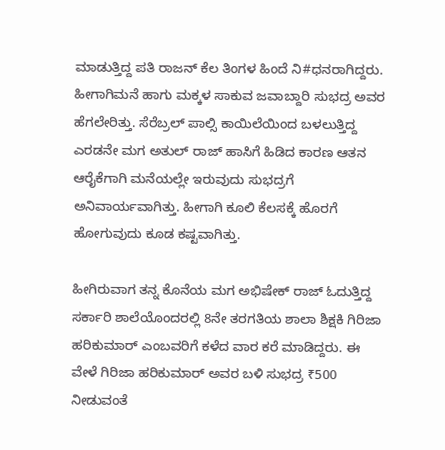ಮಾಡುತ್ತಿದ್ದ ಪತಿ ರಾಜನ್‌ ಕೆಲ ತಿಂಗಳ ಹಿಂದೆ ನಿ#ಧನರಾಗಿದ್ದರು. ಹೀಗಾಗಿಮನೆ ಹಾಗು ಮಕ್ಕಳ ಸಾಕುವ ಜವಾಬ್ದಾರಿ ಸುಭದ್ರ ಅವರ ಹೆಗಲೇರಿತ್ತು. ಸೆರೆಬ್ರಲ್‌ ಪಾಲ್ಸಿ ಕಾಯಿಲೆಯಿಂದ ಬಳಲುತ್ತಿದ್ದ ಎರಡನೇ ಮಗ ಅತುಲ್‌ ರಾಜ್‌ ಹಾಸಿಗೆ ಹಿಡಿದ ಕಾರಣ ಆತನ ಆರೈಕೆಗಾಗಿ ಮನೆಯಲ್ಲೇ ಇರುವುದು ಸುಭದ್ರಗೆ ಅನಿವಾರ್ಯವಾಗಿತ್ತು. ಹೀಗಾಗಿ ಕೂಲಿ ಕೆಲಸಕ್ಕೆ ಹೊರಗೆ ಹೋಗುವುದು ಕೂಡ ಕಷ್ಟವಾಗಿತ್ತು.

ಹೀಗಿರುವಾಗ ತನ್ನ ಕೊನೆಯ ಮಗ ಅಭಿಷೇಕ್‌ ರಾಜ್‌ ಓದುತ್ತಿದ್ದ ಸರ್ಕಾರಿ ಶಾಲೆಯೊಂದರಲ್ಲಿ 8ನೇ ತರಗತಿಯ ಶಾಲಾ ಶಿಕ್ಷಕಿ ಗಿರಿಜಾ ಹರಿಕುಮಾರ್‌ ಎಂಬವರಿಗೆ ಕಳೆದ ವಾರ ಕರೆ ಮಾಡಿದ್ದರು. ಈ ವೇಳೆ ಗಿರಿಜಾ ಹರಿಕುಮಾರ್‌ ಅವರ ಬಳಿ ಸುಭದ್ರ ₹500 ನೀಡುವಂತೆ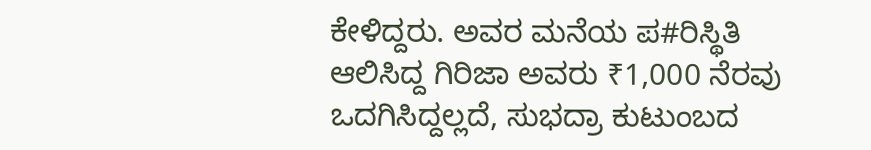ಕೇಳಿದ್ದರು. ಅವರ ಮನೆಯ ಪ#ರಿಸ್ಥಿತಿ ಆಲಿಸಿದ್ದ ಗಿರಿಜಾ ಅವರು ₹1,000 ನೆರವು ಒದಗಿಸಿದ್ದಲ್ಲದೆ, ಸುಭದ್ರಾ ಕುಟುಂಬದ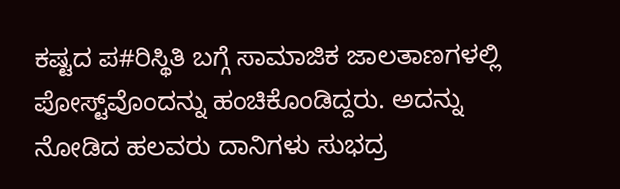ಕಷ್ಟದ ಪ#ರಿಸ್ಥಿತಿ ಬಗ್ಗೆ ಸಾಮಾಜಿಕ ಜಾಲತಾಣಗಳಲ್ಲಿ ಪೋಸ್ಟ್‌ವೊಂದನ್ನು ಹಂಚಿಕೊಂಡಿದ್ದರು. ಅದನ್ನು ನೋಡಿದ ಹಲವರು ದಾನಿಗಳು ಸುಭದ್ರ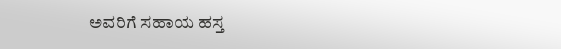ಅವರಿಗೆ ಸಹಾಯ ಹಸ್ತ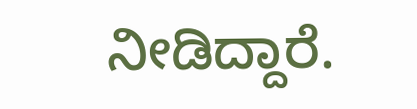ನೀಡಿದ್ದಾರೆ.